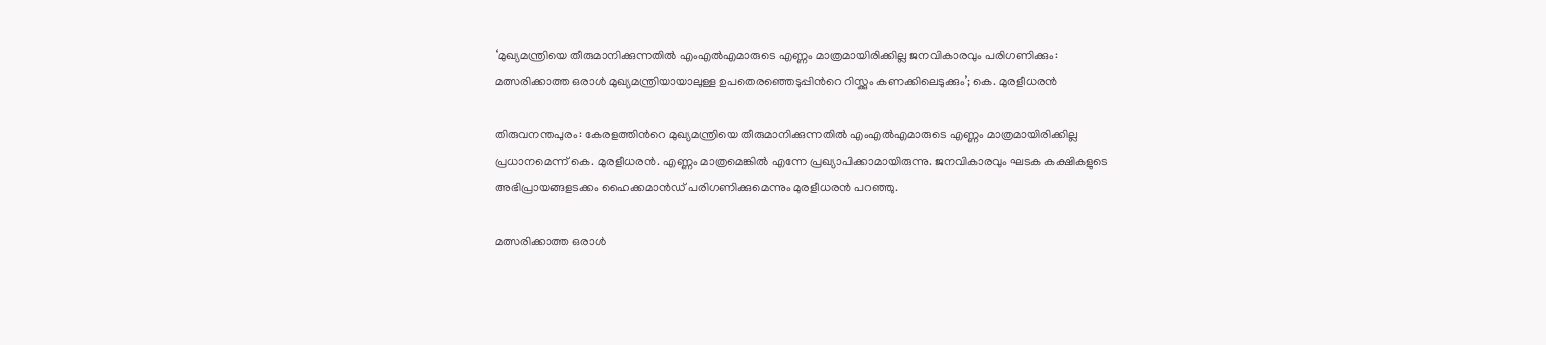‘മുഖ്യമന്ത്രിയെ തീരുമാനിക്കുന്നതിൽ എംഎൽഎമാരുടെ എണ്ണം മാത്രമായിരിക്കില്ല ജനവികാരവും പരിഗണിക്കും: മത്സരിക്കാത്ത ഒരാൾ മുഖ്യമന്ത്രിയായാലുള്ള ഉപതെരഞ്ഞെടുപ്പിന്‍റെ റിസ്ക്കും കണക്കിലെടുക്കും’; കെ. മുരളീധരൻ

തിരുവനന്തപുരം: കേരളത്തിന്‍റെ മുഖ്യമന്ത്രിയെ തീരുമാനിക്കുന്നതിൽ എംഎൽഎമാരുടെ എണ്ണം മാത്രമായിരിക്കില്ല പ്രധാനമെന്ന് കെ. മുരളീധരൻ. എണ്ണം മാത്രമെങ്കിൽ എന്നേ പ്രഖ്യാപിക്കാമായിരുന്നു. ജനവികാരവും ഘടക കക്ഷികളുടെ അഭിപ്രായങ്ങളടക്കം ഹൈക്കമാൻഡ് പരിഗണിക്കുമെന്നും മുരളീധരൻ പറഞ്ഞു.

മത്സരിക്കാത്ത ഒരാൾ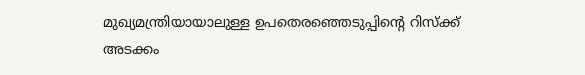മുഖ്യമന്ത്രിയായാലുള്ള ഉപതെരഞ്ഞെടുപ്പിൻ്റെ റിസ്ക്ക് അടക്കം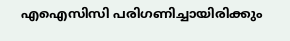എഐസിസി പരിഗണിച്ചായിരിക്കും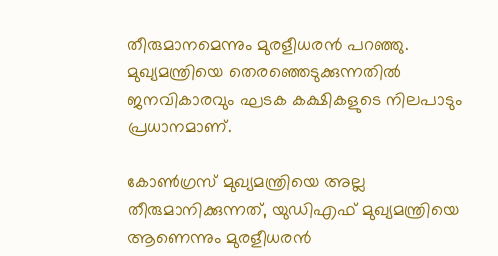തീരുമാനമെന്നും മുരളീധരൻ പറഞ്ഞു. മുഖ്യമന്ത്രിയെ തെരഞ്ഞെടുക്കുന്നതിൽ ജനവികാരവും ഘടക കക്ഷികളുടെ നിലപാടും പ്രധാനമാണ്.

കോൺഗ്രസ് മുഖ്യമന്ത്രിയെ അല്ല തീരുമാനിക്കുന്നത്, യുഡിഎഫ് മുഖ്യമന്ത്രിയെ ആണെന്നും മുരളീധരൻ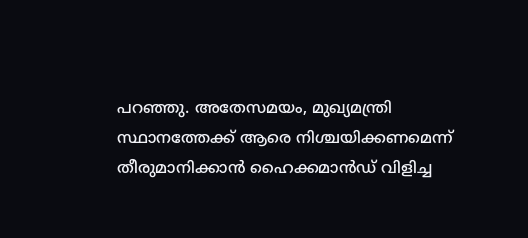പറഞ്ഞു. അതേസമയം, മുഖ്യമന്ത്രി സ്ഥാനത്തേക്ക് ആരെ നിശ്ചയിക്കണമെന്ന് തീരുമാനിക്കാന്‍ ഹൈക്കമാന്‍ഡ് വിളിച്ച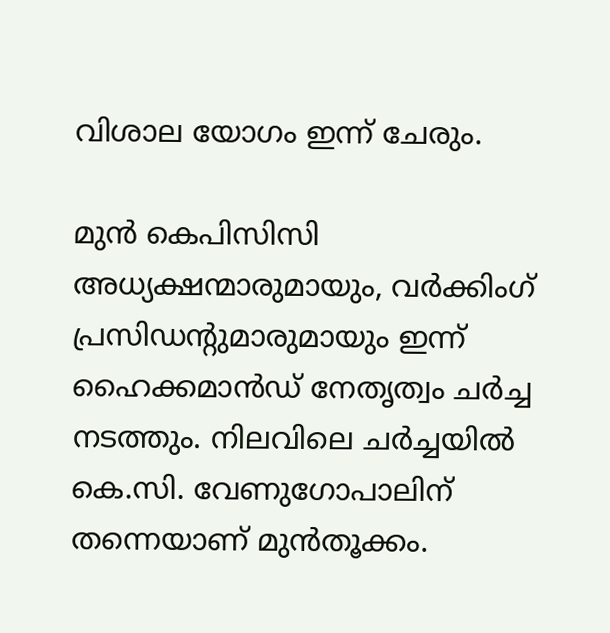വിശാല യോഗം ഇന്ന് ചേരും.

മുന്‍ കെപിസിസി അധ്യക്ഷന്മാരുമായും, വര്‍ക്കിംഗ് പ്രസിഡന്‍റുമാരുമായും ഇന്ന് ഹൈക്കമാന്‍ഡ് നേതൃത്വം ചര്‍ച്ച നടത്തും. നിലവിലെ ചര്‍ച്ചയില്‍ കെ.സി. വേണുഗോപാലിന് തന്നെയാണ് മുന്‍തൂക്കം.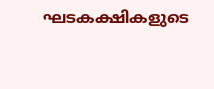ഘടകക്ഷികളുടെ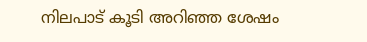നിലപാട് കൂടി അറിഞ്ഞ ശേഷം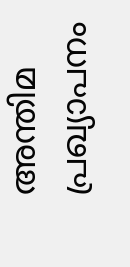അന്തിമ പ്രഖ്യാപനം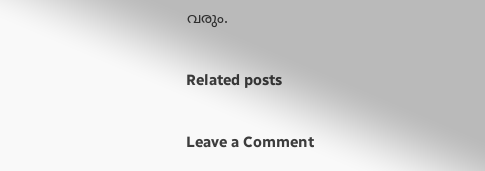വരും.

Related posts

Leave a Comment